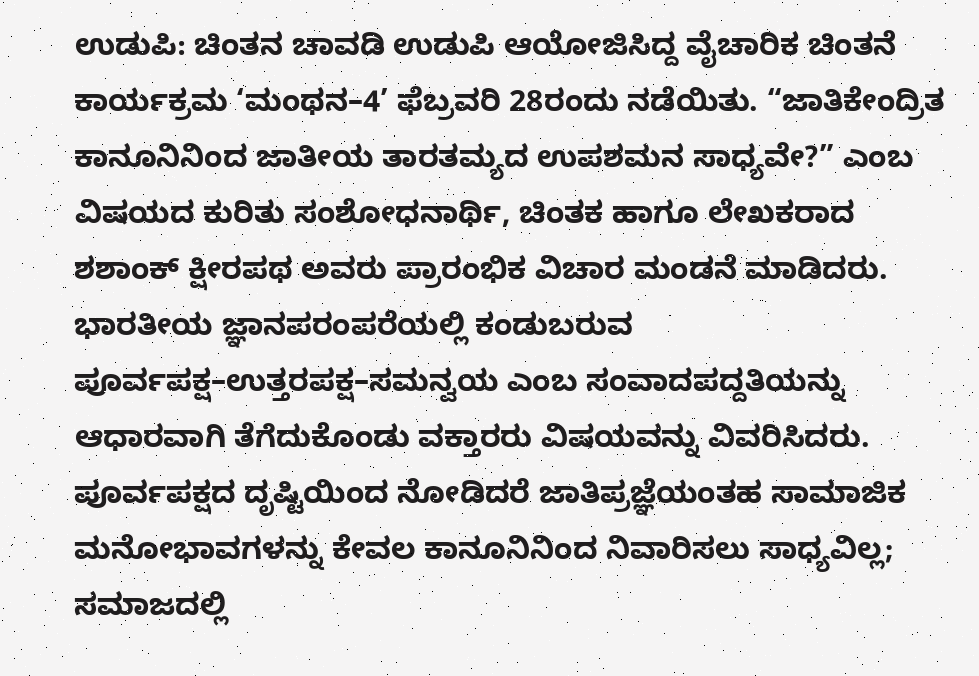ಉಡುಪಿ: ಚಿಂತನ ಚಾವಡಿ ಉಡುಪಿ ಆಯೋಜಿಸಿದ್ದ ವೈಚಾರಿಕ ಚಿಂತನೆ ಕಾರ್ಯಕ್ರಮ ‘ಮಂಥನ–4’ ಫೆಬ್ರವರಿ 28ರಂದು ನಡೆಯಿತು. “ಜಾತಿಕೇಂದ್ರಿತ ಕಾನೂನಿನಿಂದ ಜಾತೀಯ ತಾರತಮ್ಯದ ಉಪಶಮನ ಸಾಧ್ಯವೇ?” ಎಂಬ ವಿಷಯದ ಕುರಿತು ಸಂಶೋಧನಾರ್ಥಿ, ಚಿಂತಕ ಹಾಗೂ ಲೇಖಕರಾದ ಶಶಾಂಕ್ ಕ್ಷೀರಪಥ ಅವರು ಪ್ರಾರಂಭಿಕ ವಿಚಾರ ಮಂಡನೆ ಮಾಡಿದರು.
ಭಾರತೀಯ ಜ್ಞಾನಪರಂಪರೆಯಲ್ಲಿ ಕಂಡುಬರುವ ಪೂರ್ವಪಕ್ಷ–ಉತ್ತರಪಕ್ಷ–ಸಮನ್ವಯ ಎಂಬ ಸಂವಾದಪದ್ದತಿಯನ್ನು ಆಧಾರವಾಗಿ ತೆಗೆದುಕೊಂಡು ವಕ್ತಾರರು ವಿಷಯವನ್ನು ವಿವರಿಸಿದರು. ಪೂರ್ವಪಕ್ಷದ ದೃಷ್ಟಿಯಿಂದ ನೋಡಿದರೆ ಜಾತಿಪ್ರಜ್ಞೆಯಂತಹ ಸಾಮಾಜಿಕ ಮನೋಭಾವಗಳನ್ನು ಕೇವಲ ಕಾನೂನಿನಿಂದ ನಿವಾರಿಸಲು ಸಾಧ್ಯವಿಲ್ಲ; ಸಮಾಜದಲ್ಲಿ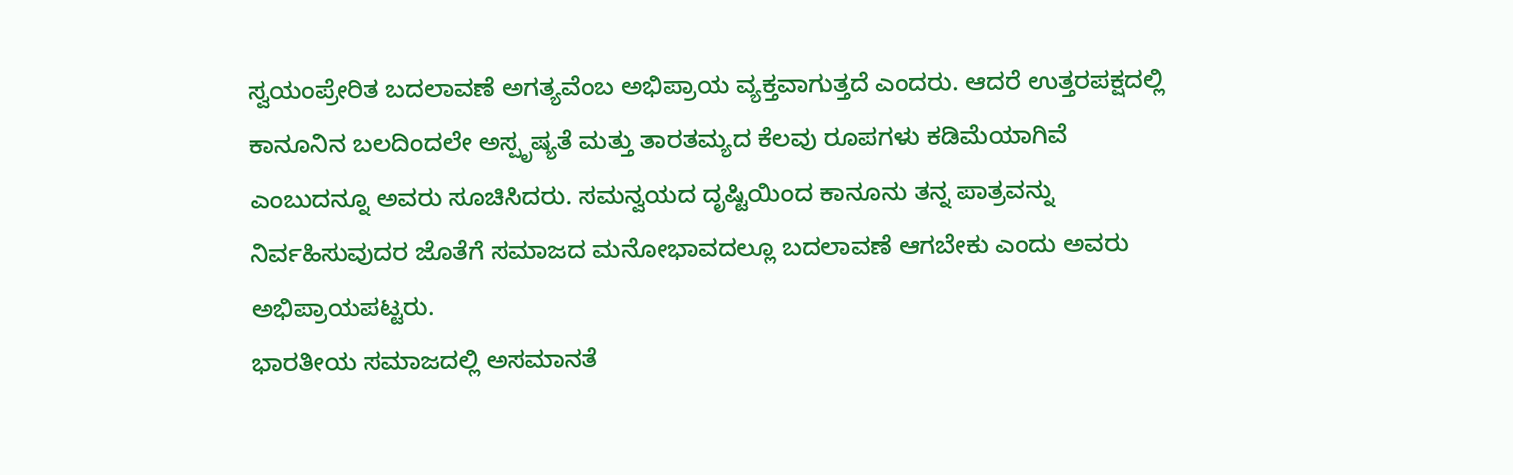ಸ್ವಯಂಪ್ರೇರಿತ ಬದಲಾವಣೆ ಅಗತ್ಯವೆಂಬ ಅಭಿಪ್ರಾಯ ವ್ಯಕ್ತವಾಗುತ್ತದೆ ಎಂದರು. ಆದರೆ ಉತ್ತರಪಕ್ಷದಲ್ಲಿ ಕಾನೂನಿನ ಬಲದಿಂದಲೇ ಅಸ್ಪೃಷ್ಯತೆ ಮತ್ತು ತಾರತಮ್ಯದ ಕೆಲವು ರೂಪಗಳು ಕಡಿಮೆಯಾಗಿವೆ ಎಂಬುದನ್ನೂ ಅವರು ಸೂಚಿಸಿದರು. ಸಮನ್ವಯದ ದೃಷ್ಟಿಯಿಂದ ಕಾನೂನು ತನ್ನ ಪಾತ್ರವನ್ನು ನಿರ್ವಹಿಸುವುದರ ಜೊತೆಗೆ ಸಮಾಜದ ಮನೋಭಾವದಲ್ಲೂ ಬದಲಾವಣೆ ಆಗಬೇಕು ಎಂದು ಅವರು ಅಭಿಪ್ರಾಯಪಟ್ಟರು.
ಭಾರತೀಯ ಸಮಾಜದಲ್ಲಿ ಅಸಮಾನತೆ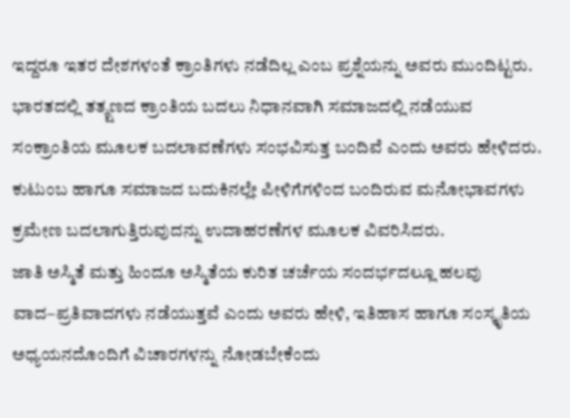ಇದ್ದರೂ ಇತರ ದೇಶಗಳಂತೆ ಕ್ರಾಂತಿಗಳು ನಡೆದಿಲ್ಲ ಎಂಬ ಪ್ರಶ್ನೆಯನ್ನು ಅವರು ಮುಂದಿಟ್ಟರು. ಭಾರತದಲ್ಲಿ ತತ್ಕ್ಷಣದ ಕ್ರಾಂತಿಯ ಬದಲು ನಿಧಾನವಾಗಿ ಸಮಾಜದಲ್ಲಿ ನಡೆಯುವ ಸಂಕ್ರಾಂತಿಯ ಮೂಲಕ ಬದಲಾವಣೆಗಳು ಸಂಭವಿಸುತ್ತ ಬಂದಿವೆ ಎಂದು ಅವರು ಹೇಳಿದರು. ಕುಟುಂಬ ಹಾಗೂ ಸಮಾಜದ ಬದುಕಿನಲ್ಲೇ ಪೀಳಿಗೆಗಳಿಂದ ಬಂದಿರುವ ಮನೋಭಾವಗಳು ಕ್ರಮೇಣ ಬದಲಾಗುತ್ತಿರುವುದನ್ನು ಉದಾಹರಣೆಗಳ ಮೂಲಕ ವಿವರಿಸಿದರು.
ಜಾತಿ ಅಸ್ಮಿತೆ ಮತ್ತು ಹಿಂದೂ ಅಸ್ಮಿತೆಯ ಕುರಿತ ಚರ್ಚೆಯ ಸಂದರ್ಭದಲ್ಲೂ ಹಲವು ವಾದ–ಪ್ರತಿವಾದಗಳು ನಡೆಯುತ್ತವೆ ಎಂದು ಅವರು ಹೇಳಿ, ಇತಿಹಾಸ ಹಾಗೂ ಸಂಸ್ಕೃತಿಯ ಅಧ್ಯಯನದೊಂದಿಗೆ ವಿಚಾರಗಳನ್ನು ನೋಡಬೇಕೆಂದು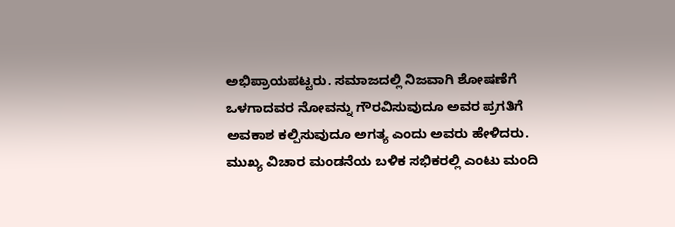ಅಭಿಪ್ರಾಯಪಟ್ಟರು. ಸಮಾಜದಲ್ಲಿ ನಿಜವಾಗಿ ಶೋಷಣೆಗೆ ಒಳಗಾದವರ ನೋವನ್ನು ಗೌರವಿಸುವುದೂ ಅವರ ಪ್ರಗತಿಗೆ ಅವಕಾಶ ಕಲ್ಪಿಸುವುದೂ ಅಗತ್ಯ ಎಂದು ಅವರು ಹೇಳಿದರು.
ಮುಖ್ಯ ವಿಚಾರ ಮಂಡನೆಯ ಬಳಿಕ ಸಭಿಕರಲ್ಲಿ ಎಂಟು ಮಂದಿ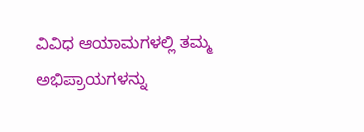ವಿವಿಧ ಆಯಾಮಗಳಲ್ಲಿ ತಮ್ಮ ಅಭಿಪ್ರಾಯಗಳನ್ನು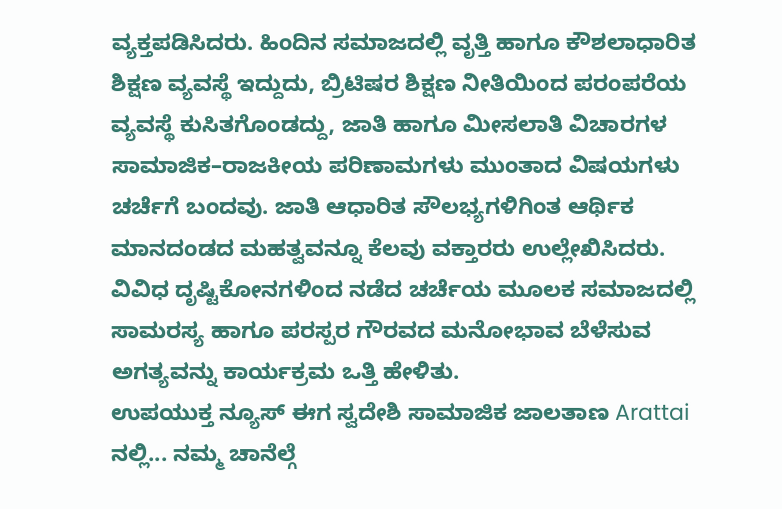ವ್ಯಕ್ತಪಡಿಸಿದರು. ಹಿಂದಿನ ಸಮಾಜದಲ್ಲಿ ವೃತ್ತಿ ಹಾಗೂ ಕೌಶಲಾಧಾರಿತ ಶಿಕ್ಷಣ ವ್ಯವಸ್ಥೆ ಇದ್ದುದು, ಬ್ರಿಟಿಷರ ಶಿಕ್ಷಣ ನೀತಿಯಿಂದ ಪರಂಪರೆಯ ವ್ಯವಸ್ಥೆ ಕುಸಿತಗೊಂಡದ್ದು, ಜಾತಿ ಹಾಗೂ ಮೀಸಲಾತಿ ವಿಚಾರಗಳ ಸಾಮಾಜಿಕ–ರಾಜಕೀಯ ಪರಿಣಾಮಗಳು ಮುಂತಾದ ವಿಷಯಗಳು ಚರ್ಚೆಗೆ ಬಂದವು. ಜಾತಿ ಆಧಾರಿತ ಸೌಲಭ್ಯಗಳಿಗಿಂತ ಆರ್ಥಿಕ ಮಾನದಂಡದ ಮಹತ್ವವನ್ನೂ ಕೆಲವು ವಕ್ತಾರರು ಉಲ್ಲೇಖಿಸಿದರು.
ವಿವಿಧ ದೃಷ್ಟಿಕೋನಗಳಿಂದ ನಡೆದ ಚರ್ಚೆಯ ಮೂಲಕ ಸಮಾಜದಲ್ಲಿ ಸಾಮರಸ್ಯ ಹಾಗೂ ಪರಸ್ಪರ ಗೌರವದ ಮನೋಭಾವ ಬೆಳೆಸುವ ಅಗತ್ಯವನ್ನು ಕಾರ್ಯಕ್ರಮ ಒತ್ತಿ ಹೇಳಿತು.
ಉಪಯುಕ್ತ ನ್ಯೂಸ್ ಈಗ ಸ್ವದೇಶಿ ಸಾಮಾಜಿಕ ಜಾಲತಾಣ Arattai ನಲ್ಲಿ... ನಮ್ಮ ಚಾನೆಲ್ಗೆ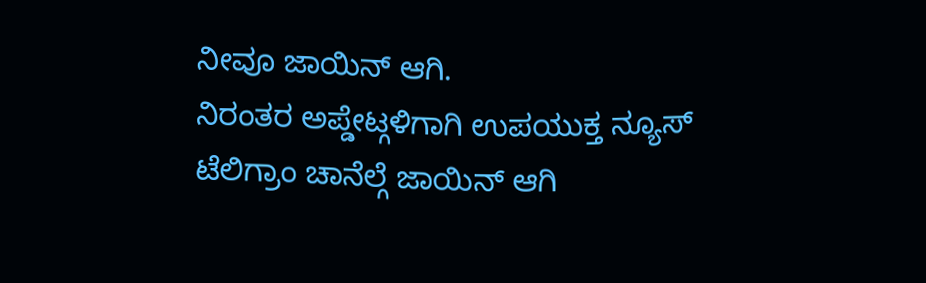ನೀವೂ ಜಾಯಿನ್ ಆಗಿ.
ನಿರಂತರ ಅಪ್ಡೇಟ್ಗಳಿಗಾಗಿ ಉಪಯುಕ್ತ ನ್ಯೂಸ್ ಟೆಲಿಗ್ರಾಂ ಚಾನೆಲ್ಗೆ ಜಾಯಿನ್ ಆಗಿ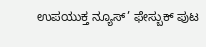ಉಪಯುಕ್ತ ನ್ಯೂಸ್’ ಫೇಸ್ಬುಕ್ ಪುಟ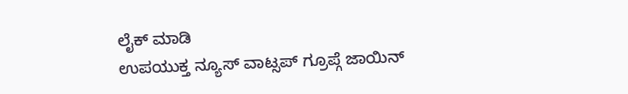ಲೈಕ್ ಮಾಡಿ
ಉಪಯುಕ್ತ ನ್ಯೂಸ್ ವಾಟ್ಸಪ್ ಗ್ರೂಪ್ಗೆ ಜಾಯಿನ್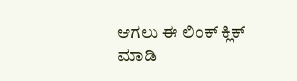ಆಗಲು ಈ ಲಿಂಕ್ ಕ್ಲಿಕ್ ಮಾಡಿ